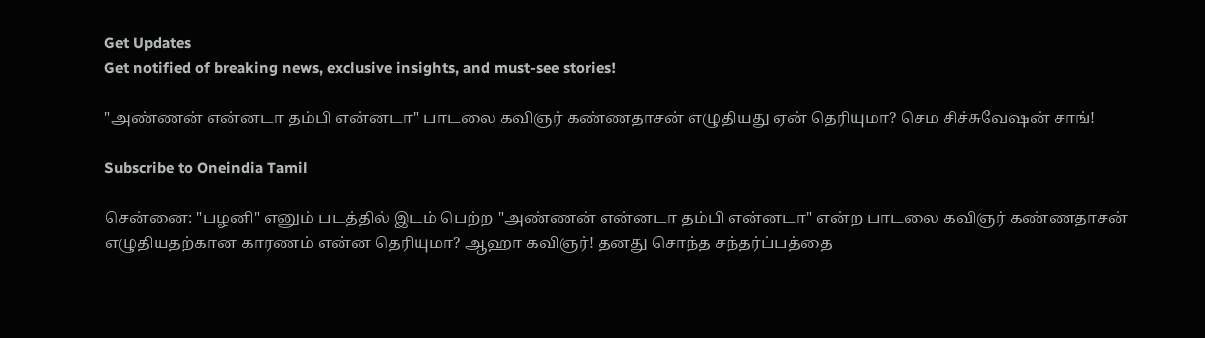Get Updates
Get notified of breaking news, exclusive insights, and must-see stories!

"அண்ணன் என்னடா தம்பி என்னடா" பாடலை கவிஞர் கண்ணதாசன் எழுதியது ஏன் தெரியுமா? செம சிச்சுவேஷன் சாங்!

Subscribe to Oneindia Tamil

சென்னை: "பழனி" எனும் படத்தில் இடம் பெற்ற "அண்ணன் என்னடா தம்பி என்னடா" என்ற பாடலை கவிஞர் கண்ணதாசன் எழுதியதற்கான காரணம் என்ன தெரியுமா? ஆஹா கவிஞர்! தனது சொந்த சந்தர்ப்பத்தை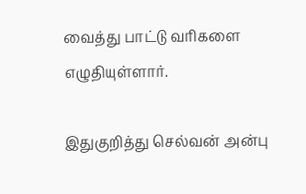வைத்து பாட்டு வரிகளை எழுதியுள்ளார்.

இதுகுறித்து செல்வன் அன்பு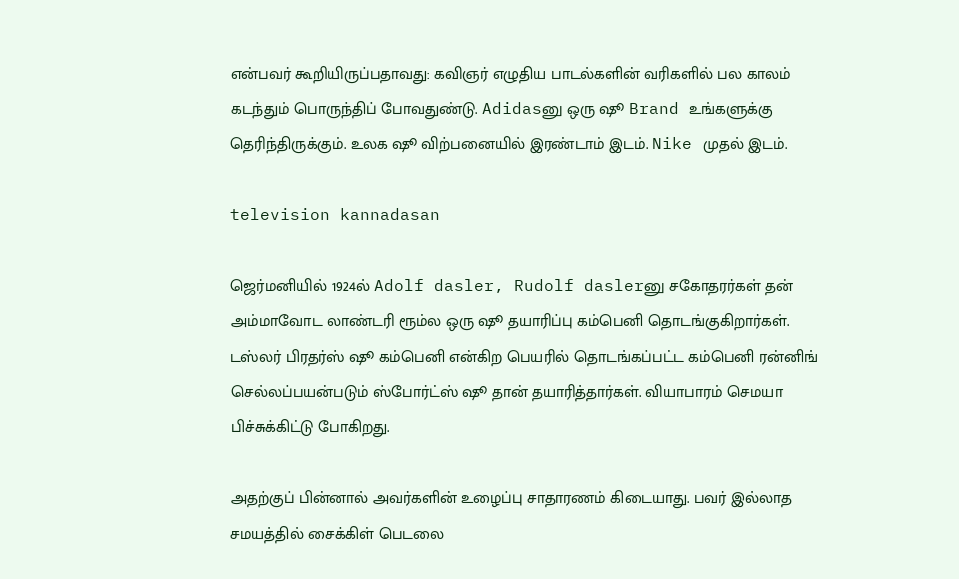என்பவர் கூறியிருப்பதாவது: கவிஞர் எழுதிய பாடல்களின் வரிகளில் பல காலம் கடந்தும் பொருந்திப் போவதுண்டு. Adidasனு ஒரு ஷூ Brand உங்களுக்கு தெரிந்திருக்கும். உலக ஷூ விற்பனையில் இரண்டாம் இடம். Nike முதல் இடம்.

television kannadasan

ஜெர்மனியில் 1924ல் Adolf dasler, Rudolf daslerனு சகோதரர்கள் தன் அம்மாவோட லாண்டரி ரூம்ல ஒரு ஷூ தயாரிப்பு கம்பெனி தொடங்குகிறார்கள். டஸ்லர் பிரதர்ஸ் ஷூ கம்பெனி என்கிற பெயரில் தொடங்கப்பட்ட கம்பெனி ரன்னிங் செல்லப்பயன்படும் ஸ்போர்ட்ஸ் ஷூ தான் தயாரித்தார்கள். வியாபாரம் செமயா பிச்சுக்கிட்டு போகிறது.

அதற்குப் பின்னால் அவர்களின் உழைப்பு சாதாரணம் கிடையாது. பவர் இல்லாத சமயத்தில் சைக்கிள் பெடலை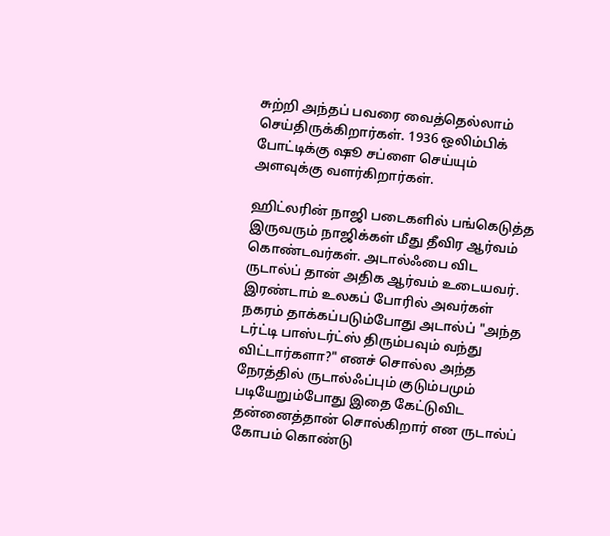சுற்றி அந்தப் பவரை வைத்தெல்லாம் செய்திருக்கிறார்கள். 1936 ஒலிம்பிக் போட்டிக்கு ஷூ சப்ளை செய்யும் அளவுக்கு வளர்கிறார்கள்.

ஹிட்லரின் நாஜி படைகளில் பங்கெடுத்த இருவரும் நாஜிக்கள் மீது தீவிர ஆர்வம் கொண்டவர்கள். அடால்ஃபை விட ருடால்ப் தான் அதிக ஆர்வம் உடையவர். இரண்டாம் உலகப் போரில் அவர்கள் நகரம் தாக்கப்படும்போது அடால்ப் "அந்த டர்ட்டி பாஸ்டர்ட்ஸ் திரும்பவும் வந்து விட்டார்களா?" எனச் சொல்ல அந்த நேரத்தில் ருடால்ஃப்பும் குடும்பமும் படியேறும்போது இதை கேட்டுவிட தன்னைத்தான் சொல்கிறார் என ருடால்ப் கோபம் கொண்டு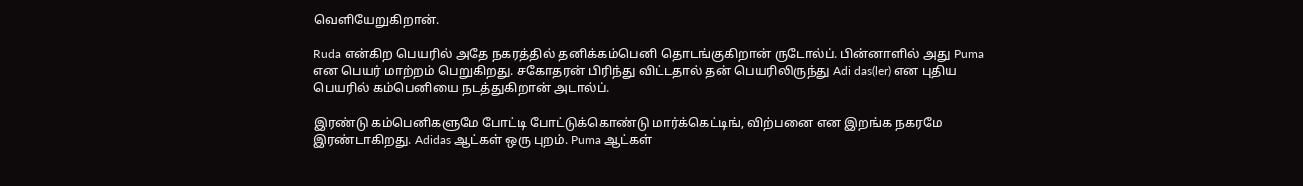வெளியேறுகிறான்.

Ruda என்கிற பெயரில் அதே நகரத்தில் தனிக்கம்பெனி தொடங்குகிறான் ருடோல்ப். பின்னாளில் அது Puma என பெயர் மாற்றம் பெறுகிறது. சகோதரன் பிரிந்து விட்டதால் தன் பெயரிலிருந்து Adi das(ler) என புதிய பெயரில் கம்பெனியை நடத்துகிறான் அடால்ப்.

இரண்டு கம்பெனிகளுமே போட்டி போட்டுக்கொண்டு மார்க்கெட்டிங், விற்பனை என இறங்க நகரமே இரண்டாகிறது. Adidas ஆட்கள் ஒரு புறம். Puma ஆட்கள்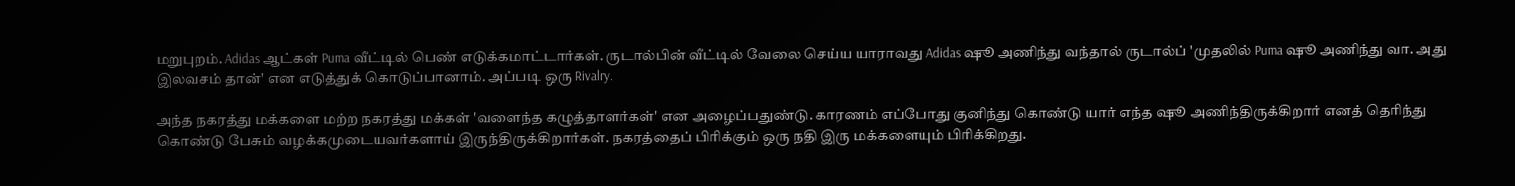மறுபுறம். Adidas ஆட்கள் Puma வீட்டில் பெண் எடுக்கமாட்டார்கள். ருடால்பின் வீட்டில் வேலை செய்ய யாராவது Adidas ஷூ அணிந்து வந்தால் ருடால்ப் 'முதலில் Puma ஷூ அணிந்து வா. அது இலவசம் தான்' என எடுத்துக் கொடுப்பானாம். அப்படி ஒரு Rivalry.

அந்த நகரத்து மக்களை மற்ற நகரத்து மக்கள் 'வளைந்த கழுத்தாளர்கள்' என அழைப்பதுண்டு. காரணம் எப்போது குனிந்து கொண்டு யார் எந்த ஷூ அணிந்திருக்கிறார் எனத் தெரிந்து கொண்டு பேசும் வழக்கமுடையவர்களாய் இருந்திருக்கிறார்கள். நகரத்தைப் பிரிக்கும் ஒரு நதி இரு மக்களையும் பிரிக்கிறது.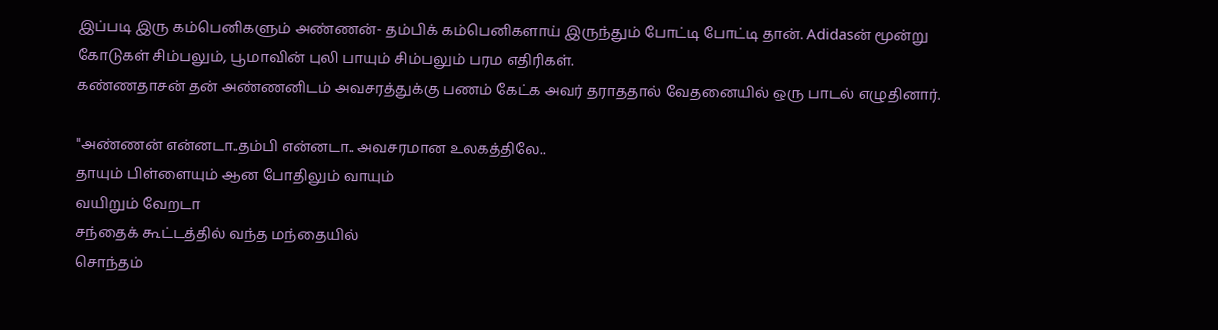இப்படி இரு கம்பெனிகளும் அண்ணன்- தம்பிக் கம்பெனிகளாய் இருந்தும் போட்டி போட்டி தான். Adidasன் மூன்று கோடுகள் சிம்பலும், பூமாவின் புலி பாயும் சிம்பலும் பரம எதிரிகள்.
கண்ணதாசன் தன் அண்ணனிடம் அவசரத்துக்கு பணம் கேட்க அவர் தராததால் வேதனையில் ஒரு பாடல் எழுதினார்.

"அண்ணன் என்னடா..தம்பி என்னடா.. அவசரமான உலகத்திலே..
தாயும் பிள்ளையும் ஆன போதிலும் வாயும்
வயிறும் வேறடா
சந்தைக் கூட்டத்தில் வந்த மந்தையில்
சொந்தம்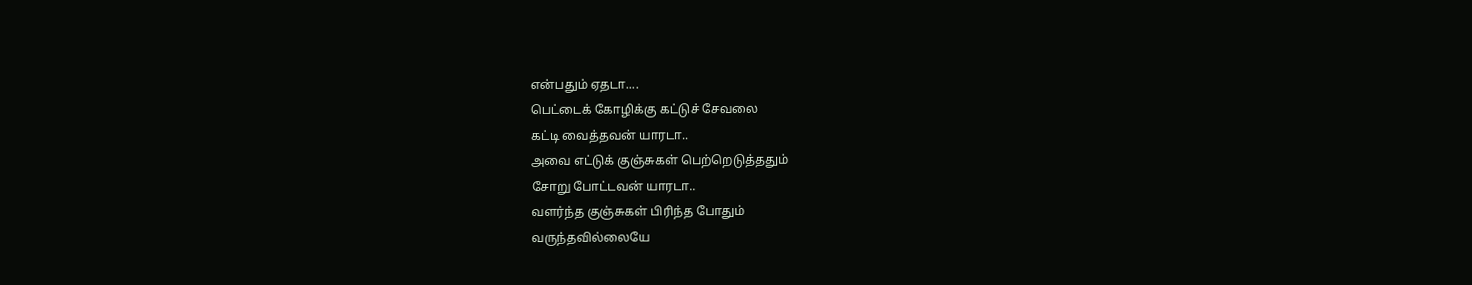என்பதும் ஏதடா....
பெட்டைக் கோழிக்கு கட்டுச் சேவலை
கட்டி வைத்தவன் யாரடா..
அவை எட்டுக் குஞ்சுகள் பெற்றெடுத்ததும்
சோறு போட்டவன் யாரடா..
வளர்ந்த குஞ்சுகள் பிரிந்த போதும்
வருந்தவில்லையே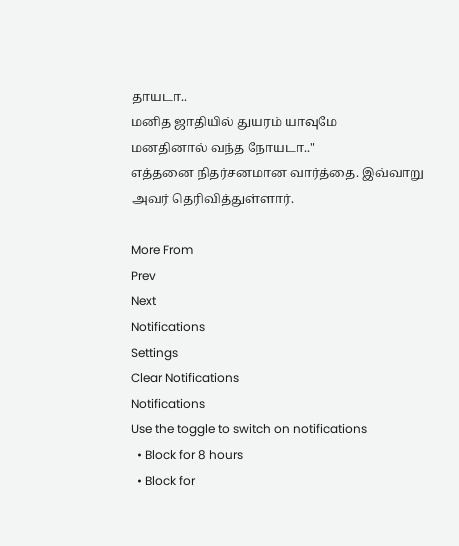தாயடா..
மனித ஜாதியில் துயரம் யாவுமே
மனதினால் வந்த நோயடா.."
எத்தனை நிதர்சனமான வார்த்தை. இவ்வாறு அவர் தெரிவித்துள்ளார்.

More From
Prev
Next
Notifications
Settings
Clear Notifications
Notifications
Use the toggle to switch on notifications
  • Block for 8 hours
  • Block for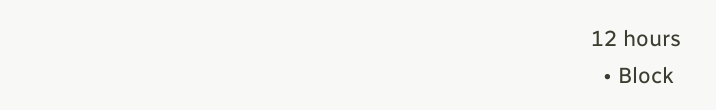12 hours
  • Block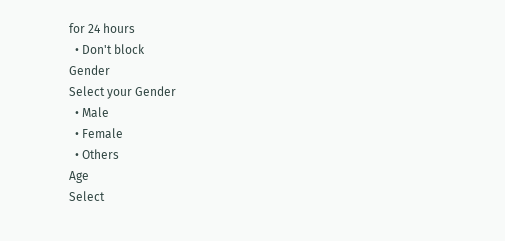for 24 hours
  • Don't block
Gender
Select your Gender
  • Male
  • Female
  • Others
Age
Select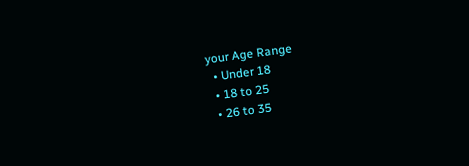your Age Range
  • Under 18
  • 18 to 25
  • 26 to 35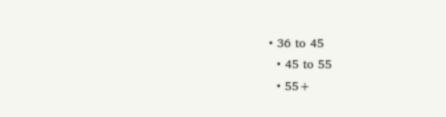• 36 to 45
  • 45 to 55
  • 55+